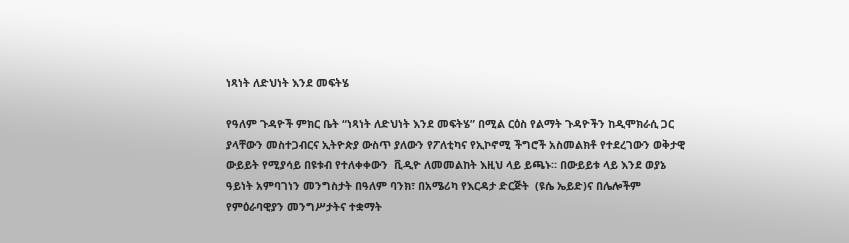ነጻነት ለድህነት እንደ መፍትሄ

የዓለም ጉዳዮች ምክር ቤት “ነጻነት ለድህነት እንደ መፍትሄ” በሚል ርዕስ የልማት ጉዳዮችን ከዲሞክራሲ ጋር ያላቸውን መስተጋብርና ኢትዮጵያ ውስጥ ያለውን የፖለቲካና የኢኮኖሚ ችግሮች አስመልክቶ የተደረገውን ወቅታዊ ውይይት የሚያሳይ በዩቱብ የተለቀቀውን  ቪዲዮ ለመመልከት እዚህ ላይ ይጫኑ። በውይይቱ ላይ እንደ ወያኔ ዓይነት አምባገነን መንግስታት በዓለም ባንክ፣ በአሜሪካ የእርዳታ ድርጅት  (ዩሴ ኤይድ)ና በሌሎችም የምዕራባዊያን መንግሥታትና ተቋማት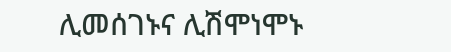ሊመሰገኑና ሊሽሞነሞኑ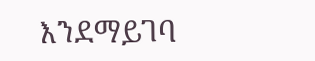እንደማይገባ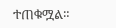ተጠቁሟል።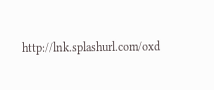http://lnk.splashurl.com/oxd